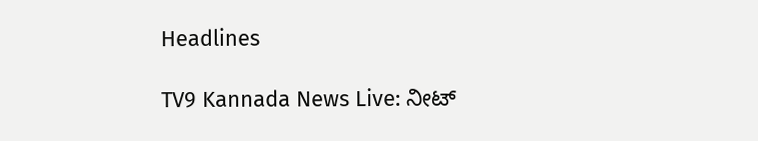Headlines

TV9 Kannada News Live: ನೀಟ್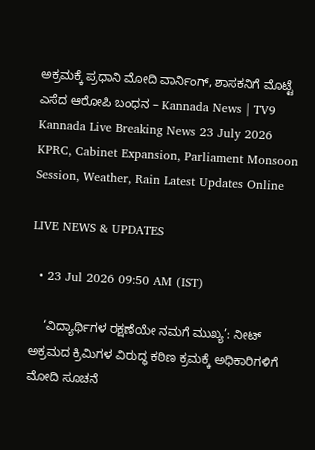ಅಕ್ರಮಕ್ಕೆ ಪ್ರಧಾನಿ ಮೋದಿ ವಾರ್ನಿಂಗ್, ಶಾಸಕನಿಗೆ ಮೊಟ್ಟೆ ಎಸೆದ ಆರೋಪಿ ಬಂಧನ – Kannada News | TV9 Kannada Live Breaking News 23 July 2026 KPRC, Cabinet Expansion, Parliament Monsoon Session, Weather, Rain Latest Updates Online

LIVE NEWS & UPDATES

  • 23 Jul 2026 09:50 AM (IST)

    ‘ವಿದ್ಯಾರ್ಥಿಗಳ ರಕ್ಷಣೆಯೇ ನಮಗೆ ಮುಖ್ಯ’: ನೀಟ್ ಅಕ್ರಮದ ಕ್ರಿಮಿಗಳ ವಿರುದ್ಧ ಕಠಿಣ ಕ್ರಮಕ್ಕೆ ಅಧಿಕಾರಿಗಳಿಗೆ ಮೋದಿ ಸೂಚನೆ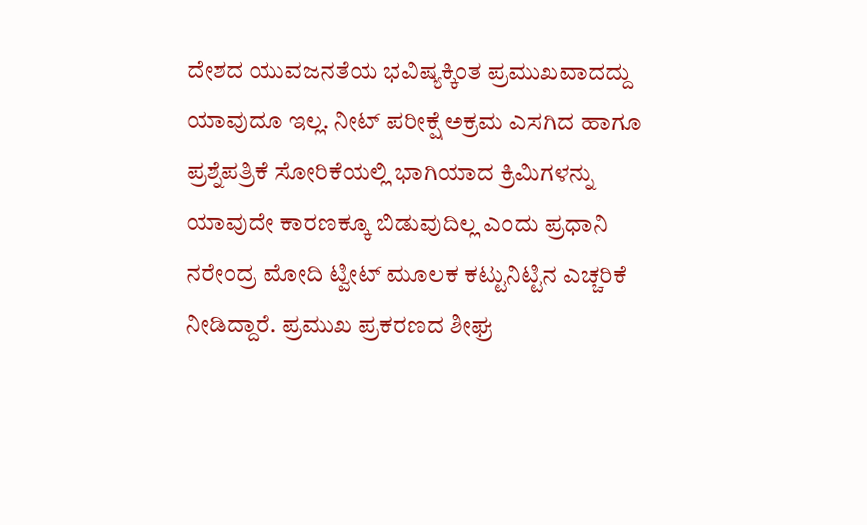ದೇಶದ ಯುವಜನತೆಯ ಭವಿಷ್ಯಕ್ಕಿಂತ ಪ್ರಮುಖವಾದದ್ದು ಯಾವುದೂ ಇಲ್ಲ. ನೀಟ್ ಪರೀಕ್ಷೆ ಅಕ್ರಮ ಎಸಗಿದ ಹಾಗೂ ಪ್ರಶ್ನೆಪತ್ರಿಕೆ ಸೋರಿಕೆಯಲ್ಲಿ ಭಾಗಿಯಾದ ಕ್ರಿಮಿಗಳನ್ನು ಯಾವುದೇ ಕಾರಣಕ್ಕೂ ಬಿಡುವುದಿಲ್ಲ ಎಂದು ಪ್ರಧಾನಿ ನರೇಂದ್ರ ಮೋದಿ ಟ್ವೀಟ್ ಮೂಲಕ ಕಟ್ಟುನಿಟ್ಟಿನ ಎಚ್ಚರಿಕೆ ನೀಡಿದ್ದಾರೆ. ಪ್ರಮುಖ ಪ್ರಕರಣದ ಶೀಘ್ರ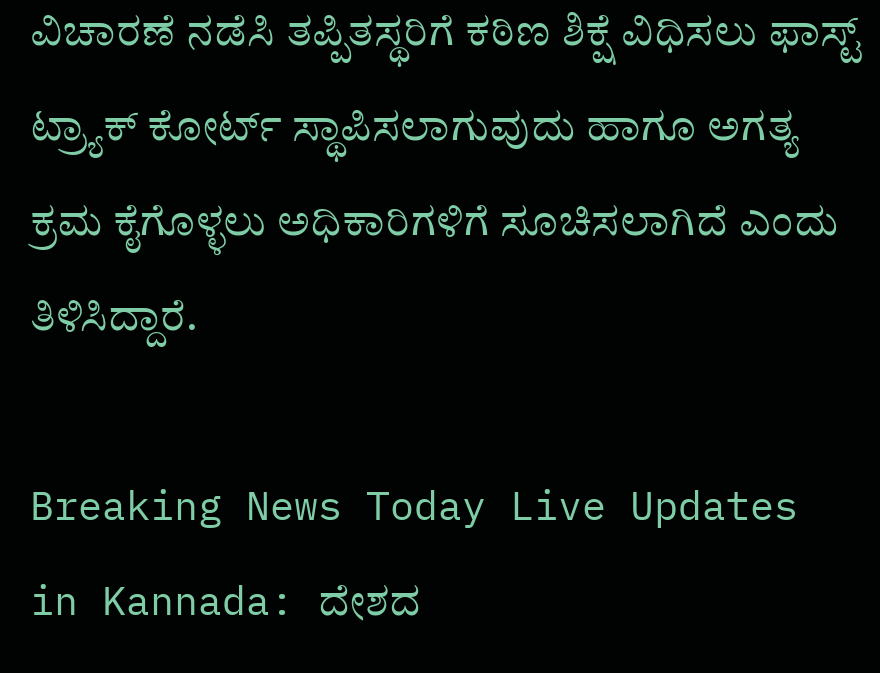ವಿಚಾರಣೆ ನಡೆಸಿ ತಪ್ಪಿತಸ್ಥರಿಗೆ ಕಠಿಣ ಶಿಕ್ಷೆ ವಿಧಿಸಲು ಫಾಸ್ಟ್ ಟ್ರ್ಯಾಕ್ ಕೋರ್ಟ್ ಸ್ಥಾಪಿಸಲಾಗುವುದು ಹಾಗೂ ಅಗತ್ಯ ಕ್ರಮ ಕೈಗೊಳ್ಳಲು ಅಧಿಕಾರಿಗಳಿಗೆ ಸೂಚಿಸಲಾಗಿದೆ ಎಂದು ತಿಳಿಸಿದ್ದಾರೆ.

Breaking News Today Live Updates in Kannada: ದೇಶದ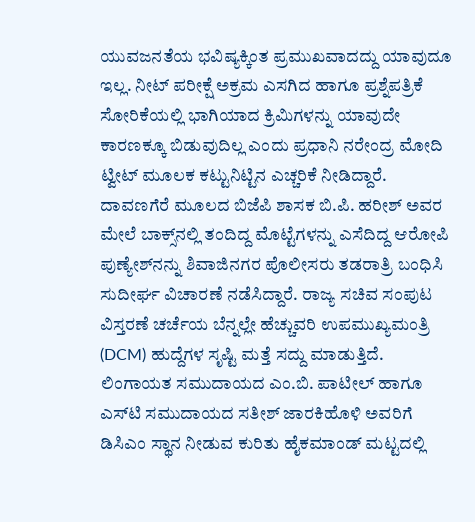ಯುವಜನತೆಯ ಭವಿಷ್ಯಕ್ಕಿಂತ ಪ್ರಮುಖವಾದದ್ದು ಯಾವುದೂ ಇಲ್ಲ. ನೀಟ್ ಪರೀಕ್ಷೆ ಅಕ್ರಮ ಎಸಗಿದ ಹಾಗೂ ಪ್ರಶ್ನೆಪತ್ರಿಕೆ ಸೋರಿಕೆಯಲ್ಲಿ ಭಾಗಿಯಾದ ಕ್ರಿಮಿಗಳನ್ನು ಯಾವುದೇ ಕಾರಣಕ್ಕೂ ಬಿಡುವುದಿಲ್ಲ ಎಂದು ಪ್ರಧಾನಿ ನರೇಂದ್ರ ಮೋದಿ ಟ್ವೀಟ್ ಮೂಲಕ ಕಟ್ಟುನಿಟ್ಟಿನ ಎಚ್ಚರಿಕೆ ನೀಡಿದ್ದಾರೆ. ದಾವಣಗೆರೆ ಮೂಲದ ಬಿಜೆಪಿ ಶಾಸಕ ಬಿ.ಪಿ. ಹರೀಶ್ ಅವರ ಮೇಲೆ ಬಾಕ್ಸ್‌ನಲ್ಲಿ ತಂದಿದ್ದ ಮೊಟ್ಟೆಗಳನ್ನು ಎಸೆದಿದ್ದ ಆರೋಪಿ ಪುಣ್ಯೇಶ್‌ನನ್ನು ಶಿವಾಜಿನಗರ ಪೊಲೀಸರು ತಡರಾತ್ರಿ ಬಂಧಿಸಿ ಸುದೀರ್ಘ ವಿಚಾರಣೆ ನಡೆಸಿದ್ದಾರೆ. ರಾಜ್ಯ ಸಚಿವ ಸಂಪುಟ ವಿಸ್ತರಣೆ ಚರ್ಚೆಯ ಬೆನ್ನಲ್ಲೇ ಹೆಚ್ಚುವರಿ ಉಪಮುಖ್ಯಮಂತ್ರಿ (DCM) ಹುದ್ದೆಗಳ ಸೃಷ್ಟಿ ಮತ್ತೆ ಸದ್ದು ಮಾಡುತ್ತಿದೆ. ಲಿಂಗಾಯತ ಸಮುದಾಯದ ಎಂ.ಬಿ. ಪಾಟೀಲ್ ಹಾಗೂ ಎಸ್‌ಟಿ ಸಮುದಾಯದ ಸತೀಶ್ ಜಾರಕಿಹೊಳಿ ಅವರಿಗೆ ಡಿಸಿಎಂ ಸ್ಥಾನ ನೀಡುವ ಕುರಿತು ಹೈಕಮಾಂಡ್ ಮಟ್ಟದಲ್ಲಿ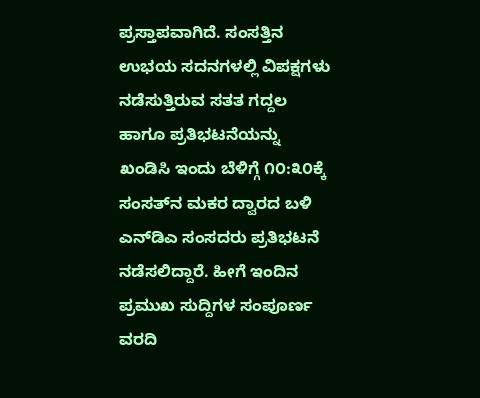ಪ್ರಸ್ತಾಪವಾಗಿದೆ. ಸಂಸತ್ತಿನ ಉಭಯ ಸದನಗಳಲ್ಲಿ ವಿಪಕ್ಷಗಳು ನಡೆಸುತ್ತಿರುವ ಸತತ ಗದ್ದಲ ಹಾಗೂ ಪ್ರತಿಭಟನೆಯನ್ನು ಖಂಡಿಸಿ ಇಂದು ಬೆಳಿಗ್ಗೆ ೧೦:೩೦ಕ್ಕೆ ಸಂಸತ್‌ನ ಮಕರ ದ್ವಾರದ ಬಳಿ ಎನ್‌ಡಿಎ ಸಂಸದರು ಪ್ರತಿಭಟನೆ ನಡೆಸಲಿದ್ದಾರೆ. ಹೀಗೆ ಇಂದಿನ ಪ್ರಮುಖ ಸುದ್ದಿಗಳ ಸಂಪೂರ್ಣ ವರದಿ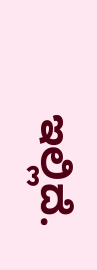ಇಲ್ಲಿದೆ.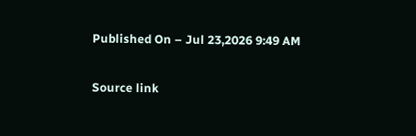Published On – Jul 23,2026 9:49 AM

Source link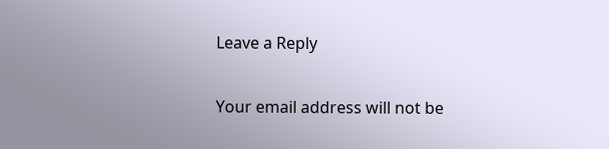Leave a Reply

Your email address will not be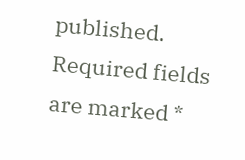published. Required fields are marked *